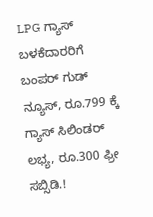LPG ಗ್ಯಾಸ್ ಬಳಕೆದಾರರಿಗೆ ಬಂಪರ್ ಗುಡ್ ನ್ಯೂಸ್, ರೂ.799 ಕ್ಕೆ ಗ್ಯಾಸ್ ಸಿಲಿಂಡರ್ ಲಭ್ಯ, ರೂ.300 ಫ್ರೀ ಸಬ್ಸಿಡಿ.!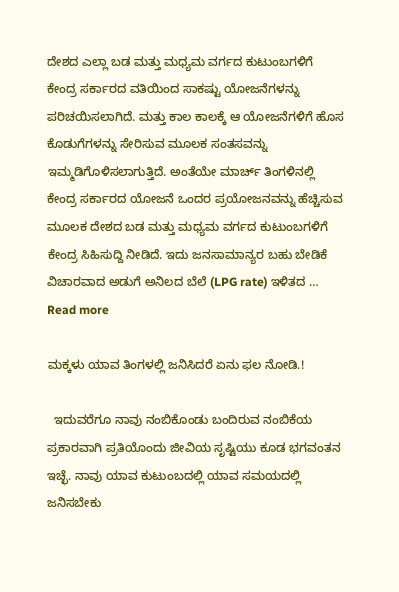ದೇಶದ ಎಲ್ಲಾ ಬಡ ಮತ್ತು ಮಧ್ಯಮ ವರ್ಗದ ಕುಟುಂಬಗಳಿಗೆ ಕೇಂದ್ರ ಸರ್ಕಾರದ ವತಿಯಿಂದ ಸಾಕಷ್ಟು ಯೋಜನೆಗಳನ್ನು ಪರಿಚಯಿಸಲಾಗಿದೆ. ಮತ್ತು ಕಾಲ ಕಾಲಕ್ಕೆ ಆ ಯೋಜನೆಗಳಿಗೆ ಹೊಸ ಕೊಡುಗೆಗಳನ್ನು ಸೇರಿಸುವ ಮೂಲಕ ಸಂತಸವನ್ನು ಇಮ್ಮಡಿಗೊಳಿಸಲಾಗುತ್ತಿದೆ. ಅಂತೆಯೇ ಮಾರ್ಚ್ ತಿಂಗಳಿನಲ್ಲಿ ಕೇಂದ್ರ ಸರ್ಕಾರದ ಯೋಜನೆ ಒಂದರ ಪ್ರಯೋಜನವನ್ನು ಹೆಚ್ಚಿಸುವ ಮೂಲಕ ದೇಶದ ಬಡ ಮತ್ತು ಮಧ್ಯಮ ವರ್ಗದ ಕುಟುಂಬಗಳಿಗೆ ಕೇಂದ್ರ ಸಿಹಿಸುದ್ದಿ ನೀಡಿದೆ. ಇದು ಜನಸಾಮಾನ್ಯರ ಬಹು ಬೇಡಿಕೆ ವಿಚಾರವಾದ ಅಡುಗೆ ಅನಿಲದ ಬೆಲೆ (LPG rate) ಇಳಿತದ … Read more

ಮಕ್ಕಳು ಯಾವ ತಿಂಗಳಲ್ಲಿ ಜನಿಸಿದರೆ ಏನು ಫಲ ನೋಡಿ.!

  ಇದುವರೆಗೂ ನಾವು ನಂಬಿಕೊಂಡು ಬಂದಿರುವ ನಂಬಿಕೆಯ ಪ್ರಕಾರವಾಗಿ ಪ್ರತಿಯೊಂದು ಜೀವಿಯ ಸೃಷ್ಟಿಯು ಕೂಡ ಭಗವಂತನ ಇಚ್ಛೆ. ನಾವು ಯಾವ ಕುಟುಂಬದಲ್ಲಿ ಯಾವ ಸಮಯದಲ್ಲಿ ಜನಿಸಬೇಕು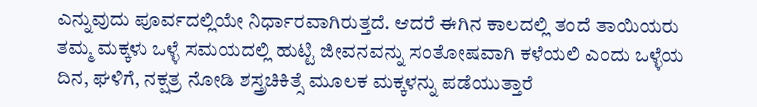ಎನ್ನುವುದು ಪೂರ್ವದಲ್ಲಿಯೇ ನಿರ್ಧಾರವಾಗಿರುತ್ತದೆ. ಆದರೆ ಈಗಿನ ಕಾಲದಲ್ಲಿ ತಂದೆ ತಾಯಿಯರು ತಮ್ಮ ಮಕ್ಕಳು ಒಳ್ಳೆ ಸಮಯದಲ್ಲಿ ಹುಟ್ಟಿ ಜೀವನವನ್ನು ಸಂತೋಷವಾಗಿ ಕಳೆಯಲಿ ಎಂದು ಒಳ್ಳೆಯ ದಿನ, ಘಳಿಗೆ, ನಕ್ಷತ್ರ ನೋಡಿ ಶಸ್ತ್ರಚಿಕಿತ್ಸೆ ಮೂಲಕ ಮಕ್ಕಳನ್ನು ಪಡೆಯುತ್ತಾರೆ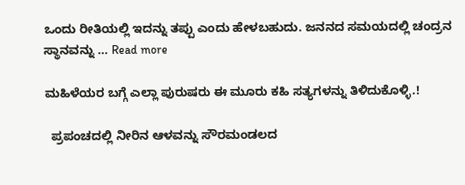ಒಂದು ರೀತಿಯಲ್ಲಿ ಇದನ್ನು ತಪ್ಪು ಎಂದು ಹೇಳಬಹುದು. ಜನನದ ಸಮಯದಲ್ಲಿ ಚಂದ್ರನ ಸ್ಥಾನವನ್ನು … Read more

ಮಹಿಳೆಯರ ಬಗ್ಗೆ ಎಲ್ಲಾ ಪುರುಷರು ಈ ಮೂರು ಕಹಿ ಸತ್ಯಗಳನ್ನು ತಿಳಿದುಕೊಳ್ಳಿ.!

  ಪ್ರಪಂಚದಲ್ಲಿ ನೀರಿನ ಆಳವನ್ನು ಸೌರಮಂಡಲದ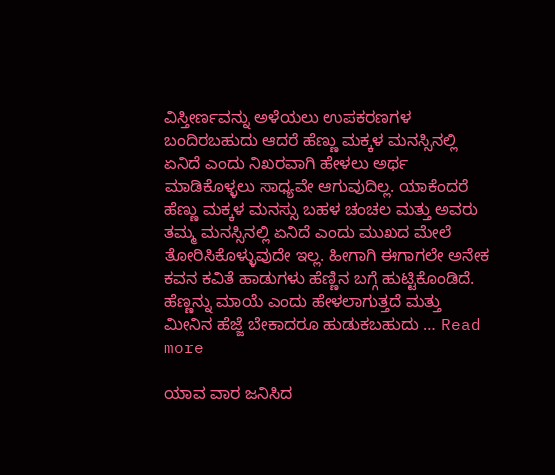ವಿಸ್ತೀರ್ಣವನ್ನು ಅಳೆಯಲು ಉಪಕರಣಗಳ ಬಂದಿರಬಹುದು ಆದರೆ ಹೆಣ್ಣು ಮಕ್ಕಳ ಮನಸ್ಸಿನಲ್ಲಿ ಏನಿದೆ ಎಂದು ನಿಖರವಾಗಿ ಹೇಳಲು ಅರ್ಥ ಮಾಡಿಕೊಳ್ಳಲು ಸಾಧ್ಯವೇ ಆಗುವುದಿಲ್ಲ. ಯಾಕೆಂದರೆ ಹೆಣ್ಣು ಮಕ್ಕಳ ಮನಸ್ಸು ಬಹಳ ಚಂಚಲ ಮತ್ತು ಅವರು ತಮ್ಮ ಮನಸ್ಸಿನಲ್ಲಿ ಏನಿದೆ ಎಂದು ಮುಖದ ಮೇಲೆ ತೋರಿಸಿಕೊಳ್ಳುವುದೇ ಇಲ್ಲ. ಹೀಗಾಗಿ ಈಗಾಗಲೇ ಅನೇಕ ಕವನ ಕವಿತೆ ಹಾಡುಗಳು ಹೆಣ್ಣಿನ ಬಗ್ಗೆ ಹುಟ್ಟಿಕೊಂಡಿದೆ. ಹೆಣ್ಣನ್ನು ಮಾಯೆ ಎಂದು ಹೇಳಲಾಗುತ್ತದೆ ಮತ್ತು ಮೀನಿನ ಹೆಜ್ಜೆ ಬೇಕಾದರೂ ಹುಡುಕಬಹುದು … Read more

ಯಾವ ವಾರ ಜನಿಸಿದ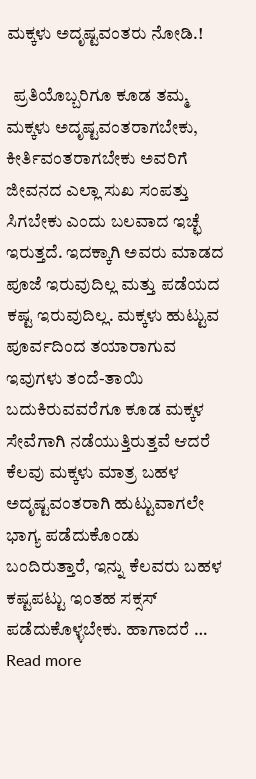ಮಕ್ಕಳು ಅದೃಷ್ಟವಂತರು ನೋಡಿ.!

  ಪ್ರತಿಯೊಬ್ಬರಿಗೂ ಕೂಡ ತಮ್ಮ ಮಕ್ಕಳು ಅದೃಷ್ಟವಂತರಾಗಬೇಕು, ಕೀರ್ತಿವಂತರಾಗಬೇಕು ಅವರಿಗೆ ಜೀವನದ ಎಲ್ಲಾ ಸುಖ ಸಂಪತ್ತು ಸಿಗಬೇಕು ಎಂದು ಬಲವಾದ ಇಚ್ಛೆ ಇರುತ್ತದೆ. ಇದಕ್ಕಾಗಿ ಅವರು ಮಾಡದ ಪೂಜೆ ಇರುವುದಿಲ್ಲ ಮತ್ತು ಪಡೆಯದ ಕಷ್ಟ ಇರುವುದಿಲ್ಲ. ಮಕ್ಕಳು ಹುಟ್ಟುವ ಪೂರ್ವದಿಂದ ತಯಾರಾಗುವ ಇವುಗಳು ತಂದೆ-ತಾಯಿ ಬದುಕಿರುವವರೆಗೂ ಕೂಡ ಮಕ್ಕಳ ಸೇವೆಗಾಗಿ ನಡೆಯುತ್ತಿರುತ್ತವೆ ಆದರೆ ಕೆಲವು ಮಕ್ಕಳು ಮಾತ್ರ ಬಹಳ ಅದೃಷ್ಟವಂತರಾಗಿ ಹುಟ್ಟುವಾಗಲೇ ಭಾಗ್ಯ ಪಡೆದುಕೊಂಡು ಬಂದಿರುತ್ತಾರೆ, ಇನ್ನು ಕೆಲವರು ಬಹಳ ಕಷ್ಟಪಟ್ಟು ಇಂತಹ ಸಕ್ಸಸ್ ಪಡೆದುಕೊಳ್ಳಬೇಕು. ಹಾಗಾದರೆ … Read more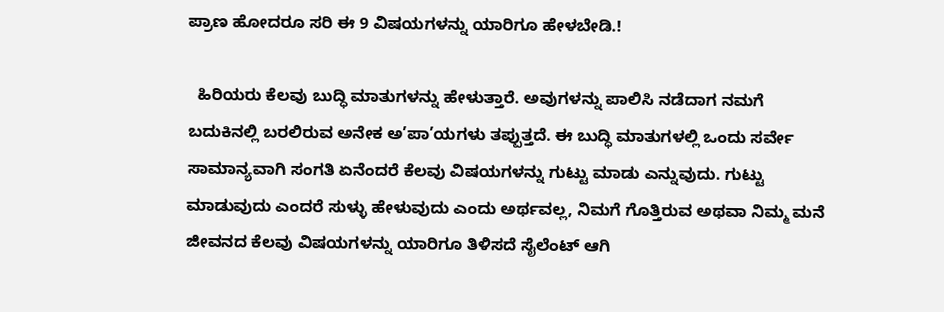ಪ್ರಾಣ ಹೋದರೂ ಸರಿ ಈ 9 ವಿಷಯಗಳನ್ನು ಯಾರಿಗೂ ಹೇಳಬೇಡಿ.!

  ಹಿರಿಯರು ಕೆಲವು ಬುದ್ಧಿ ಮಾತುಗಳನ್ನು ಹೇಳುತ್ತಾರೆ. ಅವುಗಳನ್ನು ಪಾಲಿಸಿ ನಡೆದಾಗ ನಮಗೆ ಬದುಕಿನಲ್ಲಿ ಬರಲಿರುವ ಅನೇಕ ಅ’ಪಾ’ಯಗಳು ತಪ್ಪುತ್ತದೆ. ಈ ಬುದ್ಧಿ ಮಾತುಗಳಲ್ಲಿ ಒಂದು ಸರ್ವೇ ಸಾಮಾನ್ಯವಾಗಿ ಸಂಗತಿ ಏನೆಂದರೆ ಕೆಲವು ವಿಷಯಗಳನ್ನು ಗುಟ್ಟು ಮಾಡು ಎನ್ನುವುದು. ಗುಟ್ಟು ಮಾಡುವುದು ಎಂದರೆ ಸುಳ್ಳು ಹೇಳುವುದು ಎಂದು ಅರ್ಥವಲ್ಲ, ನಿಮಗೆ ಗೊತ್ತಿರುವ ಅಥವಾ ನಿಮ್ಮ ಮನೆ ಜೀವನದ ಕೆಲವು ವಿಷಯಗಳನ್ನು ಯಾರಿಗೂ ತಿಳಿಸದೆ ಸೈಲೆಂಟ್ ಆಗಿ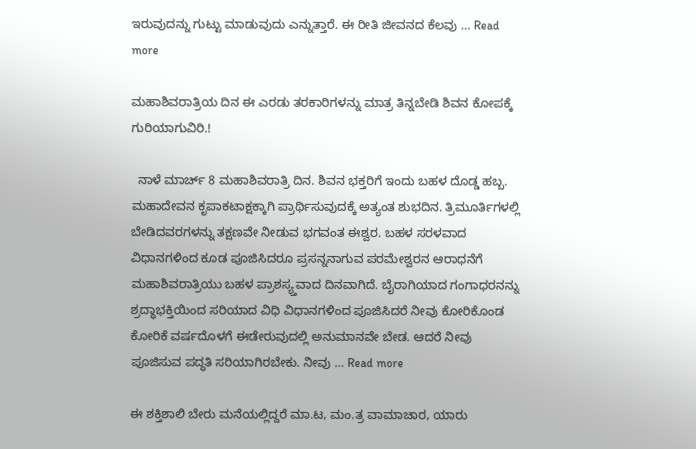ಇರುವುದನ್ನು ಗುಟ್ಟು ಮಾಡುವುದು ಎನ್ನುತ್ತಾರೆ. ಈ ರೀತಿ ಜೀವನದ ಕೆಲವು … Read more

ಮಹಾಶಿವರಾತ್ರಿಯ ದಿನ ಈ ಎರಡು ತರಕಾರಿಗಳನ್ನು ಮಾತ್ರ ತಿನ್ನಬೇಡಿ ಶಿವನ ಕೋಪಕ್ಕೆ ಗುರಿಯಾಗುವಿರಿ.!

  ನಾಳೆ ಮಾರ್ಚ್ 8 ಮಹಾಶಿವರಾತ್ರಿ ದಿನ. ಶಿವನ ಭಕ್ತರಿಗೆ ಇಂದು ಬಹಳ ದೊಡ್ಡ ಹಬ್ಬ. ಮಹಾದೇವನ ಕೃಪಾಕಟಾಕ್ಷಕ್ಕಾಗಿ ಪ್ರಾರ್ಥಿಸುವುದಕ್ಕೆ ಅತ್ಯಂತ ಶುಭದಿನ. ತ್ರಿಮೂರ್ತಿಗಳಲ್ಲಿ ಬೇಡಿದವರಗಳನ್ನು ತಕ್ಷಣವೇ ನೀಡುವ ಭಗವಂತ ಈಶ್ವರ. ಬಹಳ ಸರಳವಾದ ವಿಧಾನಗಳಿಂದ ಕೂಡ ಪೂಜಿಸಿದರೂ ಪ್ರಸನ್ನನಾಗುವ ಪರಮೇಶ್ವರನ ಆರಾಧನೆಗೆ ಮಹಾಶಿವರಾತ್ರಿಯು ಬಹಳ ಪ್ರಾಶಸ್ಯ್ತವಾದ ದಿನವಾಗಿದೆ. ಬೈರಾಗಿಯಾದ ಗಂಗಾಧರನನ್ನು ಶ್ರದ್ಧಾಭಕ್ತಿಯಿಂದ ಸರಿಯಾದ ವಿಧಿ ವಿಧಾನಗಳಿಂದ ಪೂಜಿಸಿದರೆ ನೀವು ಕೋರಿಕೊಂಡ ಕೋರಿಕೆ ವರ್ಷದೊಳಗೆ ಈಡೇರುವುದಲ್ಲಿ ಅನುಮಾನವೇ ಬೇಡ. ಆದರೆ ನೀವು ಪೂಜಿಸುವ ಪದ್ಧತಿ ಸರಿಯಾಗಿರಬೇಕು. ನೀವು … Read more

ಈ ಶಕ್ತಿಶಾಲಿ ಬೇರು ಮನೆಯಲ್ಲಿದ್ದರೆ ಮಾ.ಟ, ಮಂ.ತ್ರ ವಾಮಾಚಾರ, ಯಾರು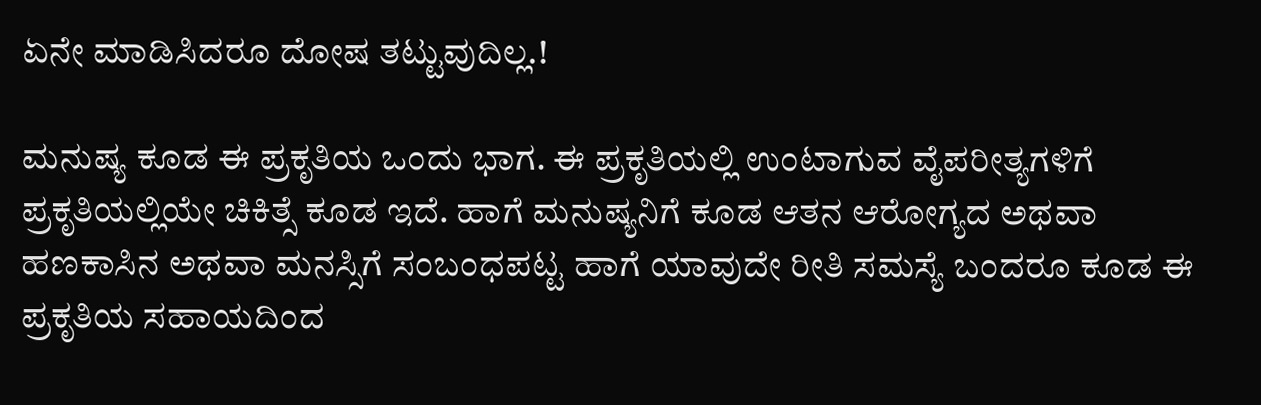ಏನೇ ಮಾಡಿಸಿದರೂ ದೋಷ ತಟ್ಟುವುದಿಲ್ಲ.!

ಮನುಷ್ಯ ಕೂಡ ಈ ಪ್ರಕೃತಿಯ ಒಂದು ಭಾಗ. ಈ ಪ್ರಕೃತಿಯಲ್ಲಿ ಉಂಟಾಗುವ ವೈಪರೀತ್ಯಗಳಿಗೆ ಪ್ರಕೃತಿಯಲ್ಲಿಯೇ ಚಿಕಿತ್ಸೆ ಕೂಡ ಇದೆ. ಹಾಗೆ ಮನುಷ್ಯನಿಗೆ ಕೂಡ ಆತನ ಆರೋಗ್ಯದ ಅಥವಾ ಹಣಕಾಸಿನ ಅಥವಾ ಮನಸ್ಸಿಗೆ ಸಂಬಂಧಪಟ್ಟ ಹಾಗೆ ಯಾವುದೇ ರೀತಿ ಸಮಸ್ಯೆ ಬಂದರೂ ಕೂಡ ಈ ಪ್ರಕೃತಿಯ ಸಹಾಯದಿಂದ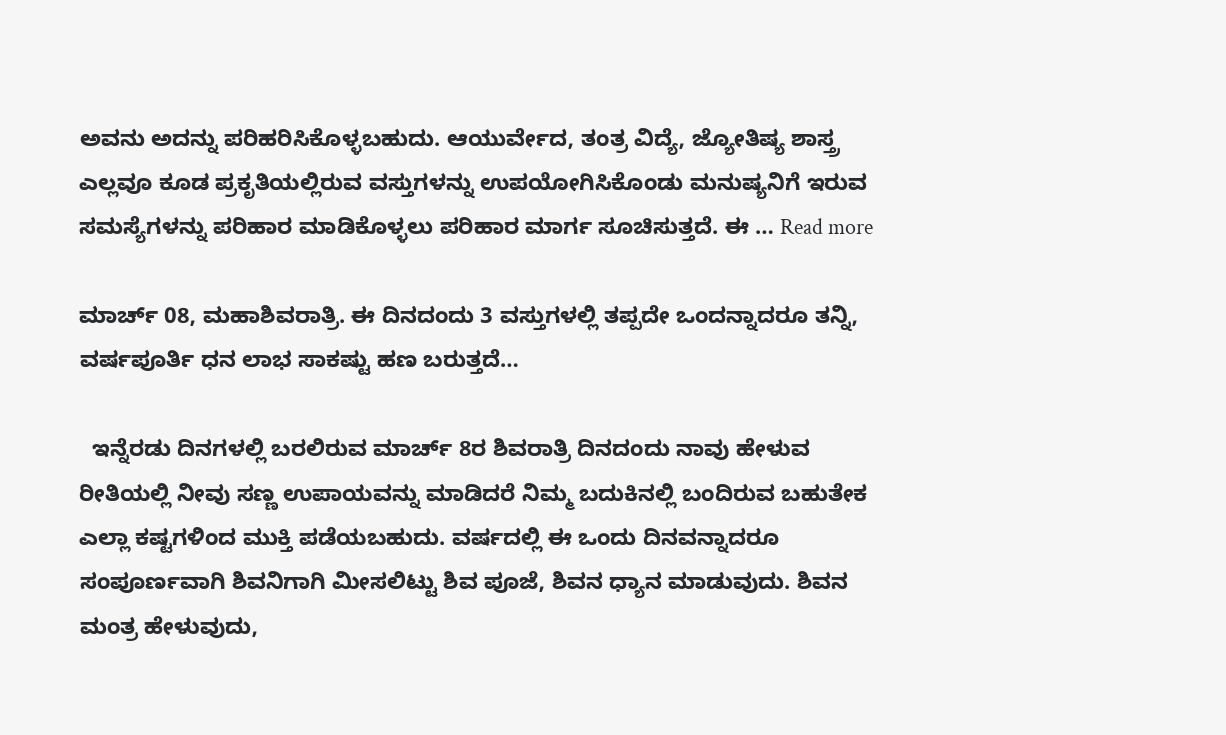ಅವನು ಅದನ್ನು ಪರಿಹರಿಸಿಕೊಳ್ಳಬಹುದು. ಆಯುರ್ವೇದ, ತಂತ್ರ ವಿದ್ಯೆ, ಜ್ಯೋತಿಷ್ಯ ಶಾಸ್ತ್ರ ಎಲ್ಲವೂ ಕೂಡ ಪ್ರಕೃತಿಯಲ್ಲಿರುವ ವಸ್ತುಗಳನ್ನು ಉಪಯೋಗಿಸಿಕೊಂಡು ಮನುಷ್ಯನಿಗೆ ಇರುವ ಸಮಸ್ಯೆಗಳನ್ನು ಪರಿಹಾರ ಮಾಡಿಕೊಳ್ಳಲು ಪರಿಹಾರ ಮಾರ್ಗ ಸೂಚಿಸುತ್ತದೆ. ಈ … Read more

ಮಾರ್ಚ್ 08, ಮಹಾಶಿವರಾತ್ರಿ. ಈ ದಿನದಂದು 3 ವಸ್ತುಗಳಲ್ಲಿ ತಪ್ಪದೇ ಒಂದನ್ನಾದರೂ ತನ್ನಿ, ವರ್ಷಪೂರ್ತಿ ಧನ ಲಾಭ ಸಾಕಷ್ಟು ಹಣ ಬರುತ್ತದೆ…

  ಇನ್ನೆರಡು ದಿನಗಳಲ್ಲಿ ಬರಲಿರುವ ಮಾರ್ಚ್ 8ರ ಶಿವರಾತ್ರಿ ದಿನದಂದು ನಾವು ಹೇಳುವ ರೀತಿಯಲ್ಲಿ ನೀವು ಸಣ್ಣ ಉಪಾಯವನ್ನು ಮಾಡಿದರೆ ನಿಮ್ಮ ಬದುಕಿನಲ್ಲಿ ಬಂದಿರುವ ಬಹುತೇಕ ಎಲ್ಲಾ ಕಷ್ಟಗಳಿಂದ ಮುಕ್ತಿ ಪಡೆಯಬಹುದು. ವರ್ಷದಲ್ಲಿ ಈ ಒಂದು ದಿನವನ್ನಾದರೂ ಸಂಪೂರ್ಣವಾಗಿ ಶಿವನಿಗಾಗಿ ಮೀಸಲಿಟ್ಟು ಶಿವ ಪೂಜೆ, ಶಿವನ ಧ್ಯಾನ ಮಾಡುವುದು. ಶಿವನ ಮಂತ್ರ ಹೇಳುವುದು,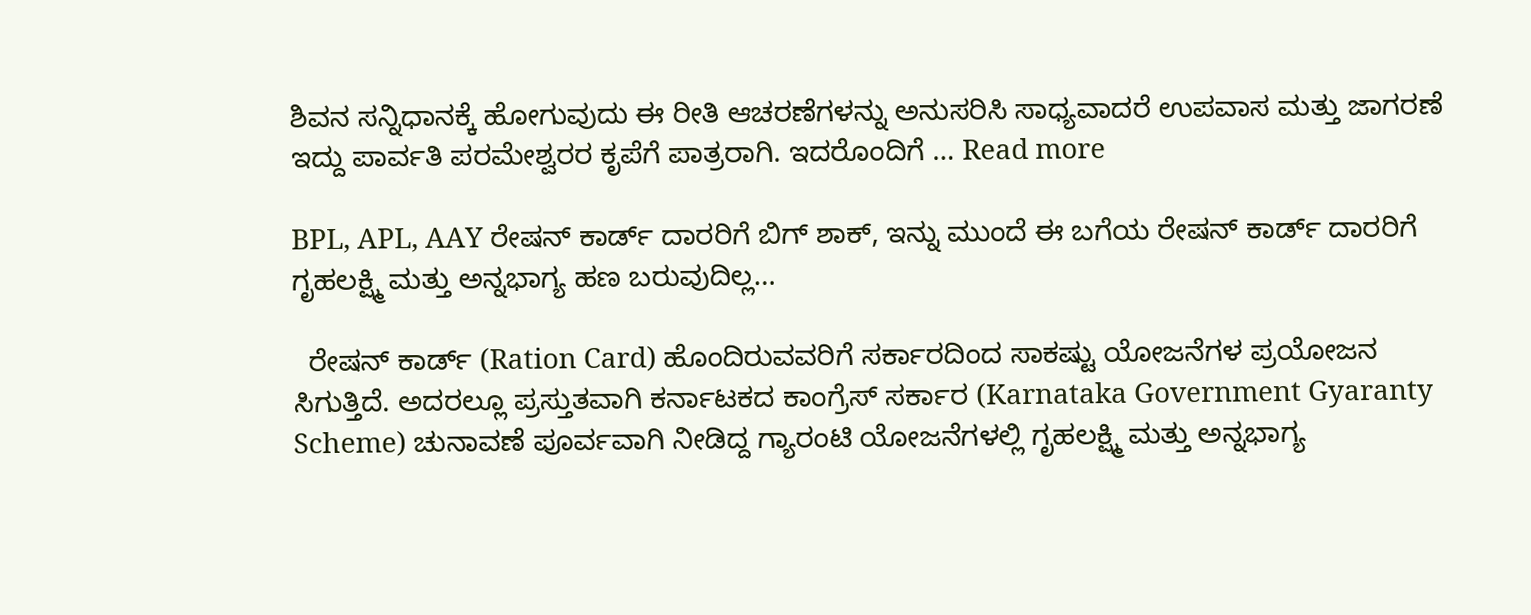ಶಿವನ ಸನ್ನಿಧಾನಕ್ಕೆ ಹೋಗುವುದು ಈ ರೀತಿ ಆಚರಣೆಗಳನ್ನು ಅನುಸರಿಸಿ ಸಾಧ್ಯವಾದರೆ ಉಪವಾಸ ಮತ್ತು ಜಾಗರಣೆ ಇದ್ದು ಪಾರ್ವತಿ ಪರಮೇಶ್ವರರ ಕೃಪೆಗೆ ಪಾತ್ರರಾಗಿ. ಇದರೊಂದಿಗೆ … Read more

BPL, APL, AAY ರೇಷನ್ ಕಾರ್ಡ್ ದಾರರಿಗೆ ಬಿಗ್ ಶಾಕ್, ಇನ್ನು ಮುಂದೆ ಈ ಬಗೆಯ ರೇಷನ್ ಕಾರ್ಡ್ ದಾರರಿಗೆ ಗೃಹಲಕ್ಷ್ಮಿ ಮತ್ತು ಅನ್ನಭಾಗ್ಯ ಹಣ ಬರುವುದಿಲ್ಲ…

  ರೇಷನ್ ಕಾರ್ಡ್ (Ration Card) ಹೊಂದಿರುವವರಿಗೆ ಸರ್ಕಾರದಿಂದ ಸಾಕಷ್ಟು ಯೋಜನೆಗಳ ಪ್ರಯೋಜನ ಸಿಗುತ್ತಿದೆ. ಅದರಲ್ಲೂ ಪ್ರಸ್ತುತವಾಗಿ ಕರ್ನಾಟಕದ ಕಾಂಗ್ರೆಸ್ ಸರ್ಕಾರ (Karnataka Government Gyaranty Scheme) ಚುನಾವಣೆ ಪೂರ್ವವಾಗಿ ನೀಡಿದ್ದ ಗ್ಯಾರಂಟಿ ಯೋಜನೆಗಳಲ್ಲಿ ಗೃಹಲಕ್ಷ್ಮಿ ಮತ್ತು ಅನ್ನಭಾಗ್ಯ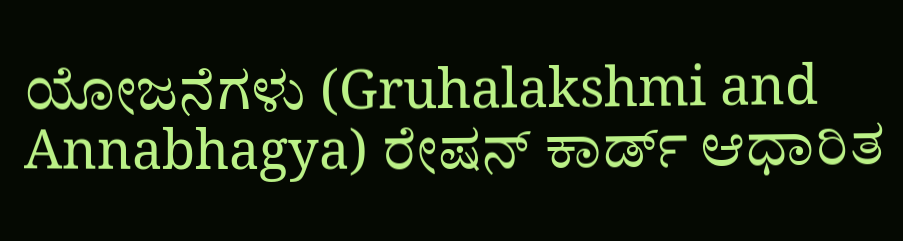ಯೋಜನೆಗಳು (Gruhalakshmi and Annabhagya) ರೇಷನ್ ಕಾರ್ಡ್ ಆಧಾರಿತ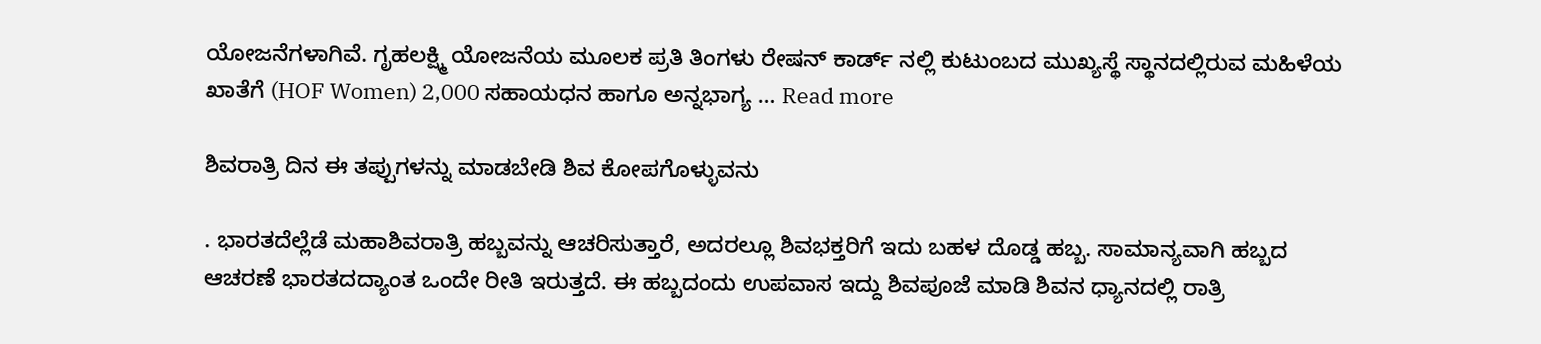ಯೋಜನೆಗಳಾಗಿವೆ. ಗೃಹಲಕ್ಷ್ಮಿ ಯೋಜನೆಯ ಮೂಲಕ ಪ್ರತಿ ತಿಂಗಳು ರೇಷನ್ ಕಾರ್ಡ್ ನಲ್ಲಿ ಕುಟುಂಬದ ಮುಖ್ಯಸ್ಥೆ ಸ್ಥಾನದಲ್ಲಿರುವ ಮಹಿಳೆಯ ಖಾತೆಗೆ (HOF Women) 2,000 ಸಹಾಯಧನ ಹಾಗೂ ಅನ್ನಭಾಗ್ಯ … Read more

ಶಿವರಾತ್ರಿ ದಿನ ಈ ತಪ್ಪುಗಳನ್ನು ಮಾಡಬೇಡಿ ಶಿವ ಕೋಪಗೊಳ್ಳುವನು

. ಭಾರತದೆಲ್ಲೆಡೆ ಮಹಾಶಿವರಾತ್ರಿ ಹಬ್ಬವನ್ನು ಆಚರಿಸುತ್ತಾರೆ, ಅದರಲ್ಲೂ ಶಿವಭಕ್ತರಿಗೆ ಇದು ಬಹಳ ದೊಡ್ಡ ಹಬ್ಬ. ಸಾಮಾನ್ಯವಾಗಿ ಹಬ್ಬದ ಆಚರಣೆ ಭಾರತದದ್ಯಾಂತ ಒಂದೇ ರೀತಿ ಇರುತ್ತದೆ. ಈ ಹಬ್ಬದಂದು ಉಪವಾಸ ಇದ್ದು ಶಿವಪೂಜೆ ಮಾಡಿ ಶಿವನ ಧ್ಯಾನದಲ್ಲಿ ರಾತ್ರಿ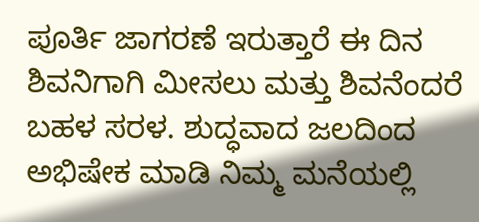ಪೂರ್ತಿ ಜಾಗರಣೆ ಇರುತ್ತಾರೆ ಈ ದಿನ ಶಿವನಿಗಾಗಿ ಮೀಸಲು ಮತ್ತು ಶಿವನೆಂದರೆ ಬಹಳ ಸರಳ. ಶುದ್ಧವಾದ ಜಲದಿಂದ ಅಭಿಷೇಕ ಮಾಡಿ ನಿಮ್ಮ ಮನೆಯಲ್ಲಿ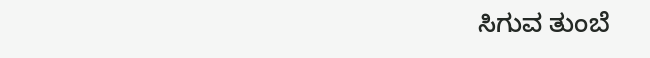ಸಿಗುವ ತುಂಬೆ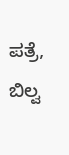ಪತ್ರೆ, ಬಿಲ್ವ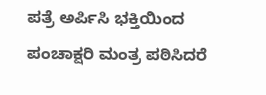ಪತ್ರೆ ಅರ್ಪಿಸಿ ಭಕ್ತಿಯಿಂದ ಪಂಚಾಕ್ಷರಿ ಮಂತ್ರ ಪಠಿಸಿದರೆ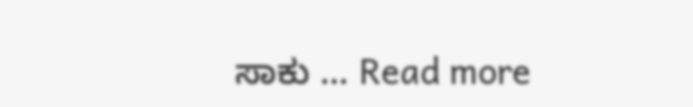ಸಾಕು … Read more